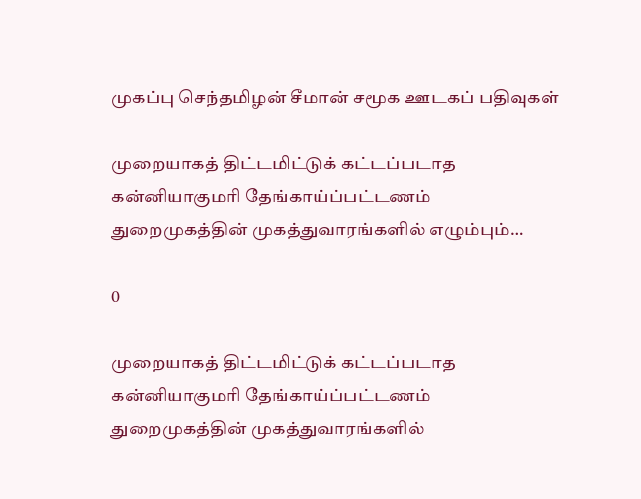முகப்பு செந்தமிழன் சீமான் சமூக ஊடகப் பதிவுகள்

முறையாகத் திட்டமிட்டுக் கட்டப்படாத கன்னியாகுமரி தேங்காய்ப்பட்டணம் துறைமுகத்தின் முகத்துவாரங்களில் எழும்பும்…

0

முறையாகத் திட்டமிட்டுக் கட்டப்படாத கன்னியாகுமரி தேங்காய்ப்பட்டணம் துறைமுகத்தின் முகத்துவாரங்களில்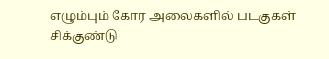எழும்பும் கோர அலைகளில் படகுகள் சிக்குண்டு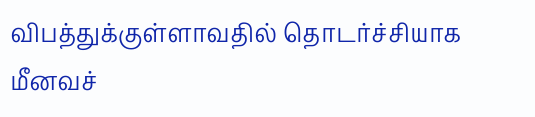விபத்துக்குள்ளாவதில் தொடர்ச்சியாக மீனவச்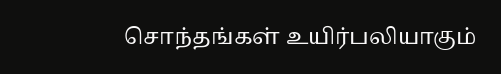சொந்தங்கள் உயிர்பலியாகும்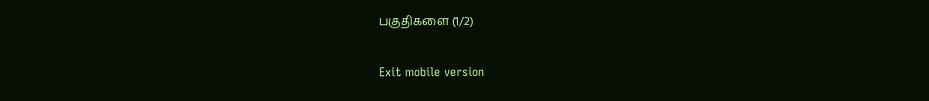பகுதிகளை (1/2)

Exit mobile version